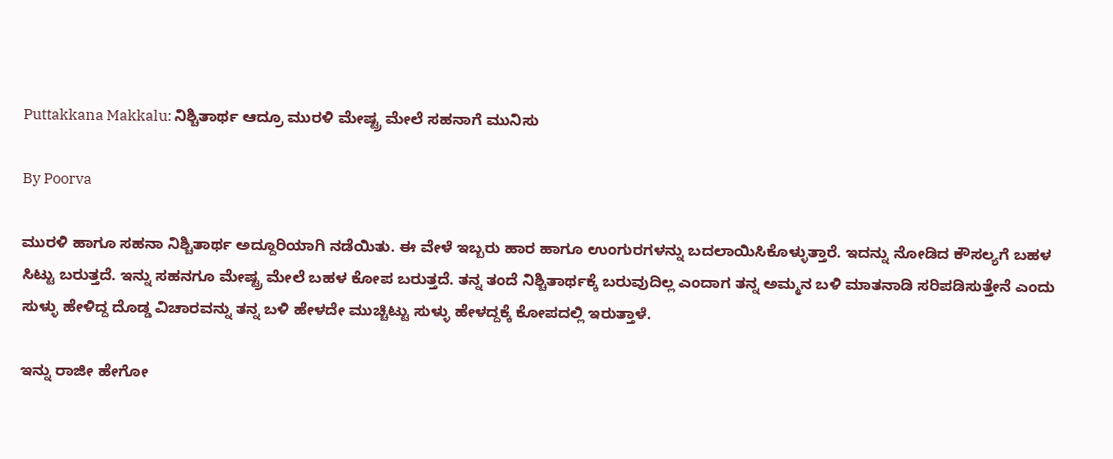Puttakkana Makkalu: ನಿಶ್ಚಿತಾರ್ಥ ಆದ್ರೂ ಮುರಳಿ ಮೇಷ್ಟ್ರ ಮೇಲೆ ಸಹನಾಗೆ ಮುನಿಸು

By Poorva

ಮುರಳಿ ಹಾಗೂ ಸಹನಾ ನಿಶ್ಚಿತಾರ್ಥ ಅದ್ದೂರಿಯಾಗಿ ನಡೆಯಿತು. ಈ ವೇಳೆ ಇಬ್ಬರು ಹಾರ ಹಾಗೂ ಉಂಗುರಗಳನ್ನು ಬದಲಾಯಿಸಿಕೊಳ್ಳುತ್ತಾರೆ. ಇದನ್ನು ನೋಡಿದ ಕೌಸಲ್ಯಗೆ ಬಹಳ ಸಿಟ್ಟು ಬರುತ್ತದೆ. ಇನ್ನು ಸಹನಗೂ ಮೇಷ್ಟ್ರ ಮೇಲೆ ಬಹಳ ಕೋಪ ಬರುತ್ತದೆ. ತನ್ನ ತಂದೆ ನಿಶ್ಚಿತಾರ್ಥಕ್ಕೆ ಬರುವುದಿಲ್ಲ ಎಂದಾಗ ತನ್ನ ಅಮ್ಮನ ಬಳಿ ಮಾತನಾಡಿ ಸರಿಪಡಿಸುತ್ತೇನೆ ಎಂದು ಸುಳ್ಳು ಹೇಳಿದ್ದ ದೊಡ್ಡ ವಿಚಾರವನ್ನು ತನ್ನ ಬಳಿ ಹೇಳದೇ ಮುಚ್ಚಿಟ್ಟು ಸುಳ್ಳು ಹೇಳದ್ದಕ್ಕೆ ಕೋಪದಲ್ಲಿ ಇರುತ್ತಾಳೆ.

ಇನ್ನು ರಾಜೀ ಹೇಗೋ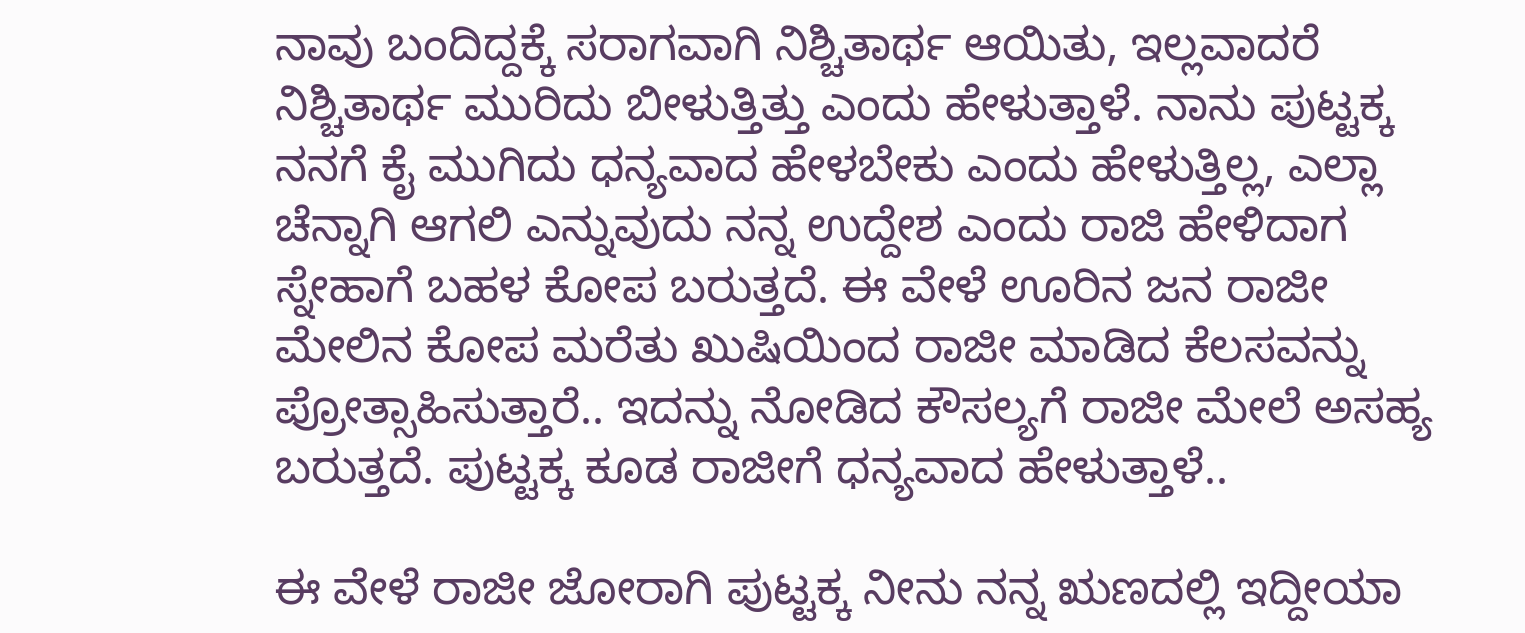ನಾವು ಬಂದಿದ್ದಕ್ಕೆ ಸರಾಗವಾಗಿ ನಿಶ್ಚಿತಾರ್ಥ ಆಯಿತು, ಇಲ್ಲವಾದರೆ ನಿಶ್ಚಿತಾರ್ಥ ಮುರಿದು ಬೀಳುತ್ತಿತ್ತು ಎಂದು ಹೇಳುತ್ತಾಳೆ. ನಾನು ಪುಟ್ಟಕ್ಕ ನನಗೆ ಕೈ ಮುಗಿದು ಧನ್ಯವಾದ ಹೇಳಬೇಕು ಎಂದು ಹೇಳುತ್ತಿಲ್ಲ, ಎಲ್ಲಾ ಚೆನ್ನಾಗಿ ಆಗಲಿ ಎನ್ನುವುದು ನನ್ನ ಉದ್ದೇಶ ಎಂದು ರಾಜಿ ಹೇಳಿದಾಗ ಸ್ನೇಹಾಗೆ ಬಹಳ ಕೋಪ ಬರುತ್ತದೆ. ಈ ವೇಳೆ ಊರಿನ ಜನ ರಾಜೀ ಮೇಲಿನ ಕೋಪ ಮರೆತು ಖುಷಿಯಿಂದ ರಾಜೀ ಮಾಡಿದ ಕೆಲಸವನ್ನು ಪ್ರೋತ್ಸಾಹಿಸುತ್ತಾರೆ.. ಇದನ್ನು ನೋಡಿದ ಕೌಸಲ್ಯಗೆ ರಾಜೀ ಮೇಲೆ ಅಸಹ್ಯ ಬರುತ್ತದೆ. ಪುಟ್ಟಕ್ಕ ಕೂಡ ರಾಜೀಗೆ ಧನ್ಯವಾದ ಹೇಳುತ್ತಾಳೆ..

ಈ ವೇಳೆ ರಾಜೀ ಜೋರಾಗಿ ಪುಟ್ಟಕ್ಕ ನೀನು ನನ್ನ ಋಣದಲ್ಲಿ ಇದ್ದೀಯಾ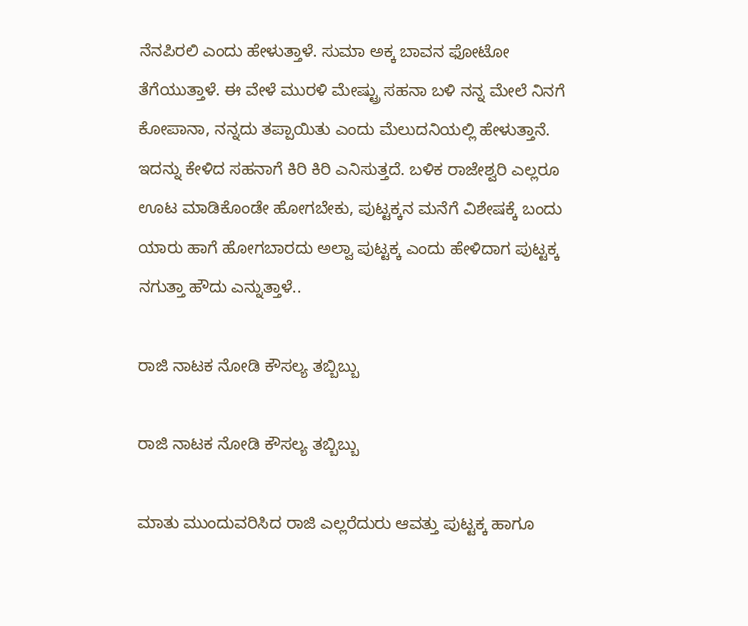ನೆನಪಿರಲಿ ಎಂದು ಹೇಳುತ್ತಾಳೆ. ಸುಮಾ ಅಕ್ಕ ಬಾವನ ಫೋಟೋ ತೆಗೆಯುತ್ತಾಳೆ. ಈ ವೇಳೆ ಮುರಳಿ ಮೇಷ್ಟ್ರು ಸಹನಾ ಬಳಿ ನನ್ನ ಮೇಲೆ ನಿನಗೆ ಕೋಪಾನಾ, ನನ್ನದು ತಪ್ಪಾಯಿತು ಎಂದು ಮೆಲುದನಿಯಲ್ಲಿ ಹೇಳುತ್ತಾನೆ. ಇದನ್ನು ಕೇಳಿದ ಸಹನಾಗೆ ಕಿರಿ ಕಿರಿ ಎನಿಸುತ್ತದೆ. ಬಳಿಕ ರಾಜೇಶ್ವರಿ ಎಲ್ಲರೂ ಊಟ ಮಾಡಿಕೊಂಡೇ ಹೋಗಬೇಕು, ಪುಟ್ಟಕ್ಕನ ಮನೆಗೆ ವಿಶೇಷಕ್ಕೆ ಬಂದು ಯಾರು ಹಾಗೆ ಹೋಗಬಾರದು ಅಲ್ವಾ ಪುಟ್ಟಕ್ಕ ಎಂದು ಹೇಳಿದಾಗ ಪುಟ್ಟಕ್ಕ ನಗುತ್ತಾ ಹೌದು ಎನ್ನುತ್ತಾಳೆ..

ರಾಜಿ ನಾಟಕ ನೋಡಿ ಕೌಸಲ್ಯ ತಬ್ಬಿಬ್ಬು

ರಾಜಿ ನಾಟಕ ನೋಡಿ ಕೌಸಲ್ಯ ತಬ್ಬಿಬ್ಬು

ಮಾತು ಮುಂದುವರಿಸಿದ ರಾಜಿ ಎಲ್ಲರೆದುರು ಆವತ್ತು ಪುಟ್ಟಕ್ಕ ಹಾಗೂ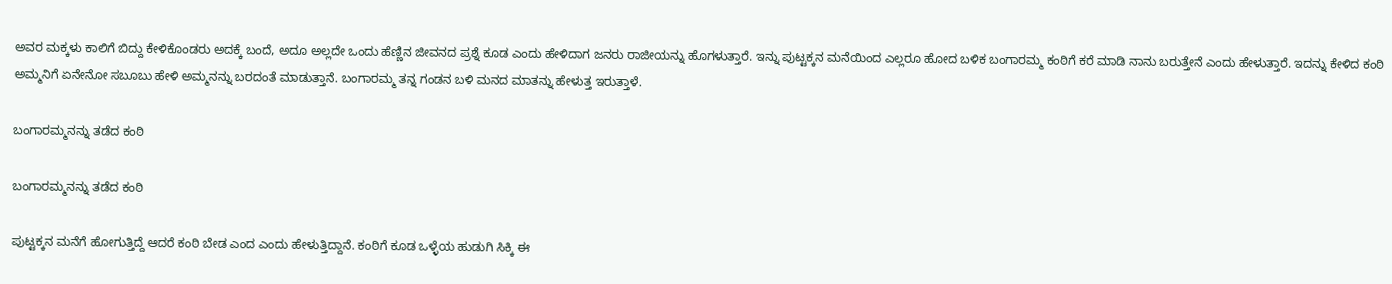ಅವರ ಮಕ್ಕಳು ಕಾಲಿಗೆ ಬಿದ್ದು ಕೇಳಿಕೊಂಡರು ಅದಕ್ಕೆ ಬಂದೆ, ಅದೂ ಅಲ್ಲದೇ ಒಂದು ಹೆಣ್ಣಿನ ಜೀವನದ ಪ್ರಶ್ನೆ ಕೂಡ ಎಂದು ಹೇಳಿದಾಗ ಜನರು ರಾಜೀಯನ್ನು ಹೊಗಳುತ್ತಾರೆ. ಇನ್ನು ಪುಟ್ಟಕ್ಕನ ಮನೆಯಿಂದ ಎಲ್ಲರೂ ಹೋದ ಬಳಿಕ ಬಂಗಾರಮ್ಮ ಕಂಠಿಗೆ ಕರೆ ಮಾಡಿ ನಾನು ಬರುತ್ತೇನೆ ಎಂದು ಹೇಳುತ್ತಾರೆ. ಇದನ್ನು ಕೇಳಿದ ಕಂಠಿ ಅಮ್ಮನಿಗೆ ಏನೇನೋ ಸಬೂಬು ಹೇಳಿ ಅಮ್ಮನನ್ನು ಬರದಂತೆ ಮಾಡುತ್ತಾನೆ. ಬಂಗಾರಮ್ಮ ತನ್ನ ಗಂಡನ ಬಳಿ ಮನದ ಮಾತನ್ನು ಹೇಳುತ್ತ ಇರುತ್ತಾಳೆ.

ಬಂಗಾರಮ್ಮನನ್ನು ತಡೆದ ಕಂಠಿ

ಬಂಗಾರಮ್ಮನನ್ನು ತಡೆದ ಕಂಠಿ

ಪುಟ್ಟಕ್ಕನ ಮನೆಗೆ ಹೋಗುತ್ತಿದ್ದೆ ಆದರೆ ಕಂಠಿ ಬೇಡ ಎಂದ ಎಂದು ಹೇಳುತ್ತಿದ್ದಾನೆ. ಕಂಠಿಗೆ ಕೂಡ ಒಳ್ಳೆಯ ಹುಡುಗಿ ಸಿಕ್ಕಿ ಈ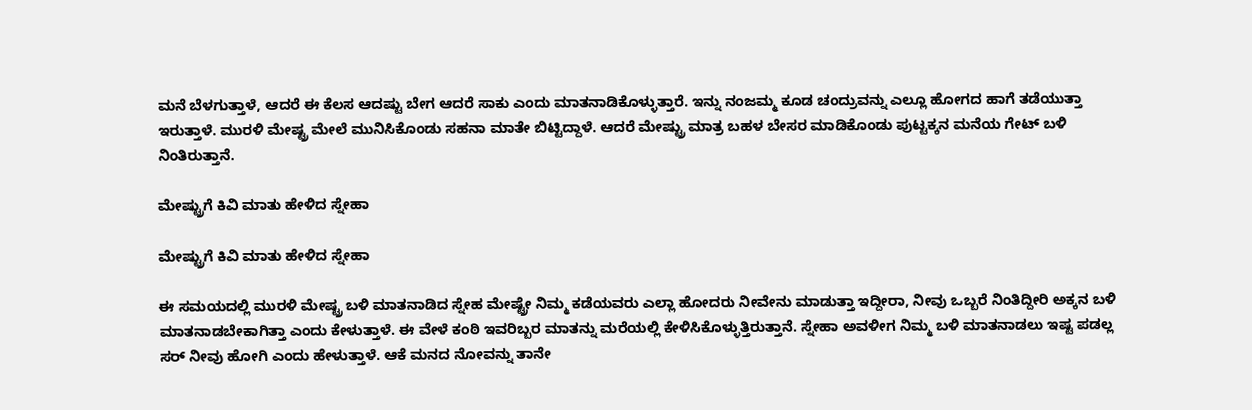ಮನೆ ಬೆಳಗುತ್ತಾಳೆ, ಆದರೆ ಈ ಕೆಲಸ ಆದಷ್ಟು ಬೇಗ ಆದರೆ ಸಾಕು ಎಂದು ಮಾತನಾಡಿಕೊಳ್ಳುತ್ತಾರೆ. ಇನ್ನು ನಂಜಮ್ಮ ಕೂಡ ಚಂದ್ರುವನ್ನು ಎಲ್ಲೂ ಹೋಗದ ಹಾಗೆ ತಡೆಯುತ್ತಾ ಇರುತ್ತಾಳೆ. ಮುರಳಿ ಮೇಷ್ಟ್ರ ಮೇಲೆ ಮುನಿಸಿಕೊಂಡು ಸಹನಾ ಮಾತೇ ಬಿಟ್ಟಿದ್ದಾಳೆ. ಆದರೆ ಮೇಷ್ಟ್ರು ಮಾತ್ರ ಬಹಳ ಬೇಸರ ಮಾಡಿಕೊಂಡು ಪುಟ್ಟಕ್ಕನ ಮನೆಯ ಗೇಟ್ ಬಳಿ ನಿಂತಿರುತ್ತಾನೆ.

ಮೇಷ್ಟ್ರುಗೆ ಕಿವಿ ಮಾತು ಹೇಳಿದ ಸ್ನೇಹಾ

ಮೇಷ್ಟ್ರುಗೆ ಕಿವಿ ಮಾತು ಹೇಳಿದ ಸ್ನೇಹಾ

ಈ ಸಮಯದಲ್ಲಿ ಮುರಳಿ ಮೇಷ್ಟ್ರ ಬಳಿ ಮಾತನಾಡಿದ ಸ್ನೇಹ ಮೇಷ್ಟ್ರೇ ನಿಮ್ಮ ಕಡೆಯವರು ಎಲ್ಲಾ ಹೋದರು ನೀವೇನು ಮಾಡುತ್ತಾ ಇದ್ದೀರಾ, ನೀವು ಒಬ್ಬರೆ ನಿಂತಿದ್ದೀರಿ ಅಕ್ಕನ ಬಳಿ ಮಾತನಾಡಬೇಕಾಗಿತ್ತಾ ಎಂದು ಕೇಳುತ್ತಾಳೆ. ಈ ವೇಳೆ ಕಂಠಿ ಇವರಿಬ್ಬರ ಮಾತನ್ನು ಮರೆಯಲ್ಲಿ ಕೇಳಿಸಿಕೊಳ್ಳುತ್ತಿರುತ್ತಾನೆ. ಸ್ನೇಹಾ ಅವಳೀಗ ನಿಮ್ಮ ಬಳಿ ಮಾತನಾಡಲು ಇಷ್ಟ ಪಡಲ್ಲ ಸರ್ ನೀವು ಹೋಗಿ ಎಂದು ಹೇಳುತ್ತಾಳೆ. ಆಕೆ ಮನದ ನೋವನ್ನು ತಾನೇ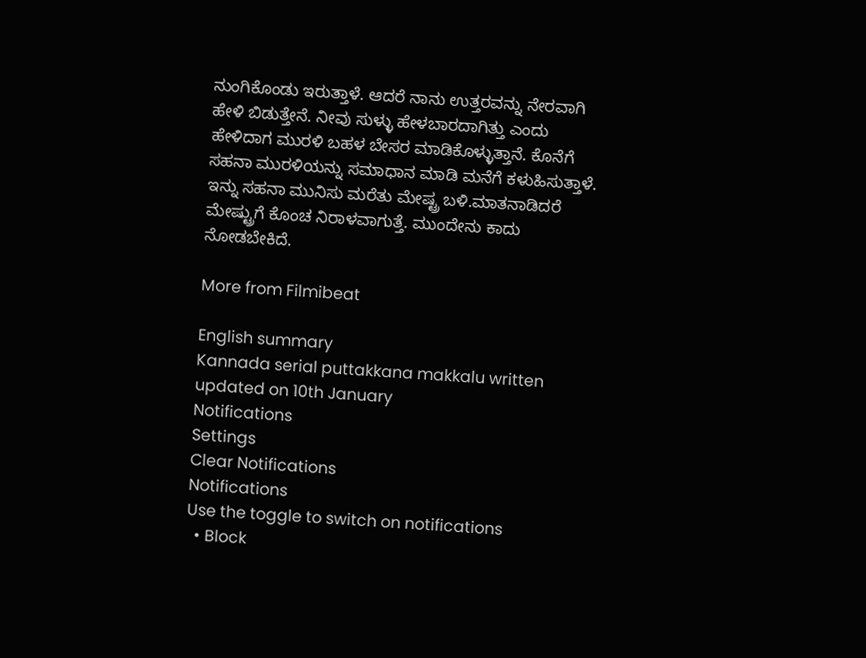ನುಂಗಿಕೊಂಡು ಇರುತ್ತಾಳೆ. ಆದರೆ ನಾನು ಉತ್ತರವನ್ನು ನೇರವಾಗಿ ಹೇಳಿ ಬಿಡುತ್ತೇನೆ. ನೀವು ಸುಳ್ಳು ಹೇಳಬಾರದಾಗಿತ್ತು ಎಂದು ಹೇಳಿದಾಗ ಮುರಳಿ ಬಹಳ ಬೇಸರ ಮಾಡಿಕೊಳ್ಳುತ್ತಾನೆ. ಕೊನೆಗೆ ಸಹನಾ ಮುರಳಿಯನ್ನು ಸಮಾಧಾನ ಮಾಡಿ ಮನೆಗೆ ಕಳುಹಿಸುತ್ತಾಳೆ. ಇನ್ನು ಸಹನಾ ಮುನಿಸು ಮರೆತು ಮೇಷ್ಟ್ರ ಬಳಿ.ಮಾತನಾಡಿದರೆ ಮೇಷ್ಟ್ರುಗೆ ಕೊಂಚ ನಿರಾಳವಾಗುತ್ತೆ. ಮುಂದೇನು ಕಾದು ನೋಡಬೇಕಿದೆ.

More from Filmibeat

English summary
Kannada serial puttakkana makkalu written updated on 10th January
Notifications
Settings
Clear Notifications
Notifications
Use the toggle to switch on notifications
  • Block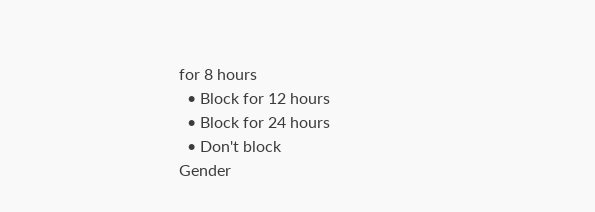for 8 hours
  • Block for 12 hours
  • Block for 24 hours
  • Don't block
Gender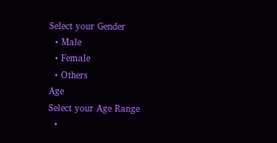Select your Gender
  • Male
  • Female
  • Others
Age
Select your Age Range
  •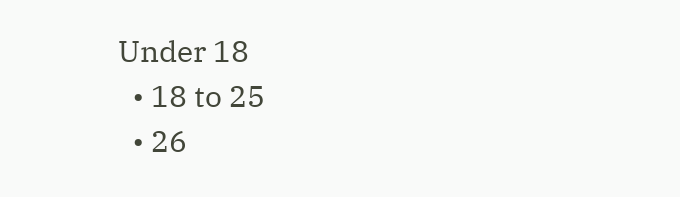Under 18
  • 18 to 25
  • 26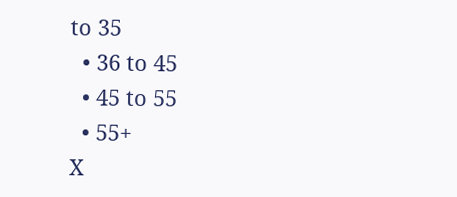to 35
  • 36 to 45
  • 45 to 55
  • 55+
X